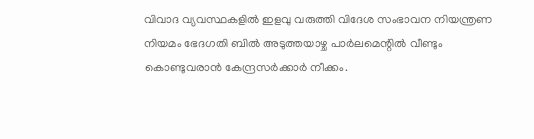വിവാദ വ്യവസ്ഥകളിൽ ഇളവു വരുത്തി വിദേശ സംഭാവന നിയന്ത്രണ നിയമം ഭേദഗതി ബിൽ അടുത്തയാഴ്ച പാർലമെന്റിൽ വീണ്ടും കൊണ്ടുവരാൻ കേന്ദ്രസർക്കാർ നീക്കം.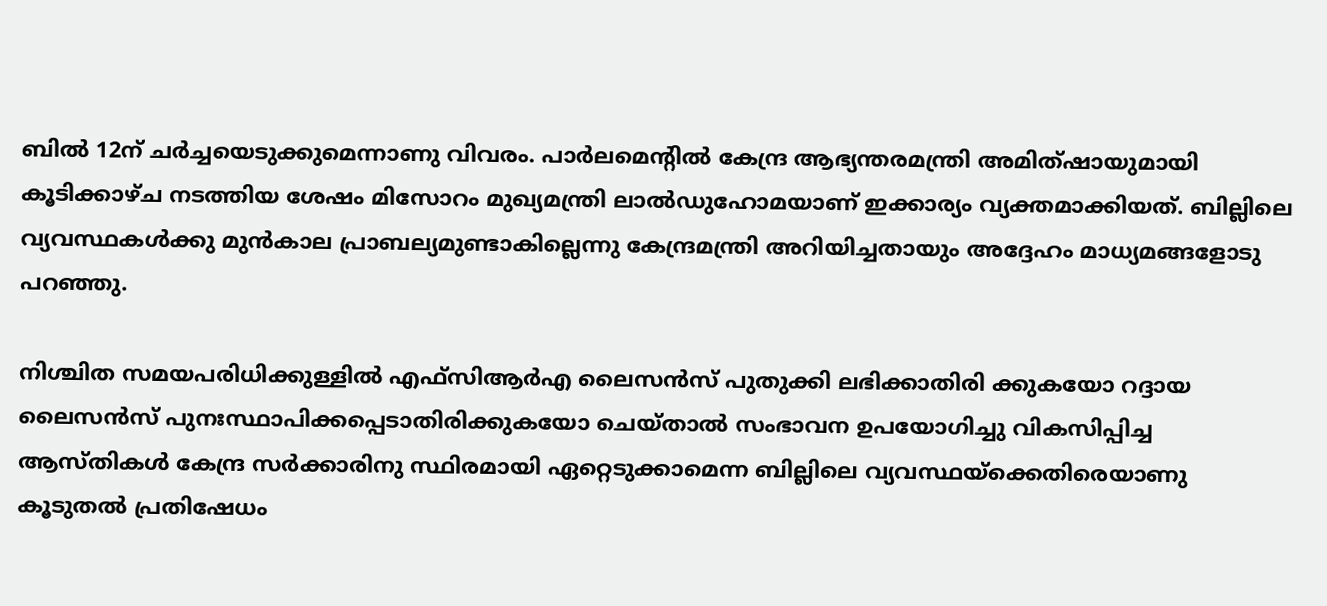ബിൽ 12ന് ചർച്ചയെടുക്കുമെന്നാണു വിവരം. പാർലമെൻ്റിൽ കേന്ദ്ര ആഭ്യന്തരമന്ത്രി അമിത്ഷായുമായി കൂടിക്കാഴ്ച നടത്തിയ ശേഷം മിസോറം മുഖ്യമന്ത്രി ലാൽഡുഹോമയാണ് ഇക്കാര്യം വ്യക്തമാക്കിയത്. ബില്ലിലെ വ്യവസ്ഥകൾക്കു മുൻകാല പ്രാബല്യമുണ്ടാകില്ലെന്നു കേന്ദ്രമന്ത്രി അറിയിച്ചതായും അദ്ദേഹം മാധ്യമങ്ങളോടു പറഞ്ഞു.

നിശ്ചിത സമയപരിധിക്കുള്ളിൽ എഫ്സിആർഎ ലൈസൻസ് പുതുക്കി ലഭിക്കാതിരി ക്കുകയോ റദ്ദായ ലൈസൻസ് പുനഃസ്ഥാപിക്കപ്പെടാതിരിക്കുകയോ ചെയ്താൽ സംഭാവന ഉപയോഗിച്ചു വികസിപ്പിച്ച ആസ്തികൾ കേന്ദ്ര സർക്കാരിനു സ്ഥിരമായി ഏറ്റെടുക്കാമെന്ന ബില്ലിലെ വ്യവസ്ഥയ്ക്കെതിരെയാണു കൂടുതൽ പ്രതിഷേധം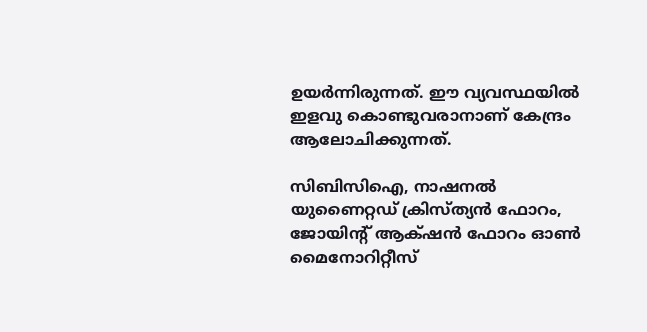ഉയർന്നിരുന്നത്. ഈ വ്യവസ്ഥയിൽ ഇളവു കൊണ്ടുവരാനാണ് കേന്ദ്രം ആലോചിക്കുന്നത്.

സിബിസിഐ, നാഷനൽ യുണൈറ്റഡ് ക്രിസ്ത്യൻ ഫോറം, ജോയിൻ്റ് ആക്‌ഷൻ ഫോറം ഓൺ മൈനോറിറ്റീസ്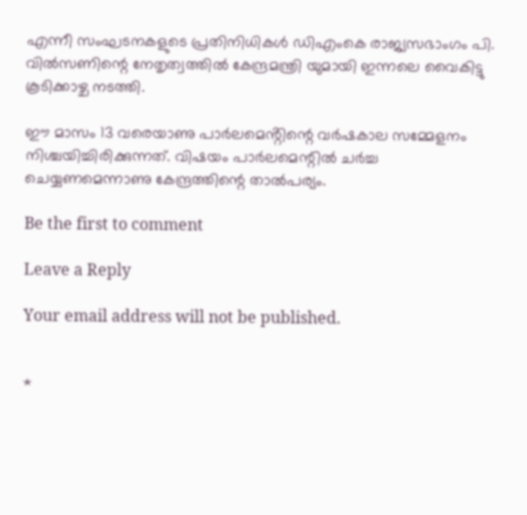എന്നീ സംഘടനകളുടെ പ്രതിനിധികൾ ഡിഎംകെ രാജ്യസഭാംഗം പി. വിൽസണിന്റെ നേതൃത്വത്തിൽ കേന്ദ്രമന്ത്രി യുമായി ഇന്നലെ വൈകിട്ടു കൂടിക്കാഴ്ച നടത്തി.

ഈ മാസം 13 വരെയാണു പാർലമെൻ്റിന്റെ വർഷകാല സമ്മേളനം നിശ്ചയിച്ചിരിക്കുന്നത്. വിഷയം പാർലമെന്റിൽ ചർച്ച ചെയ്യണമെന്നാണു കേന്ദ്രത്തിന്റെ താൽപര്യം.

Be the first to comment

Leave a Reply

Your email address will not be published.


*